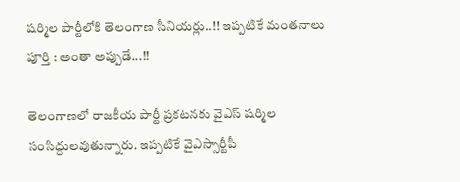షర్మిల పార్టీలోకి తెలంగాణ సీనియర్లు..!! ఇప్పటికే మంతనాలు పూర్తి : అంతా అప్పుడే...!!

తెలంగాణలో రాజకీయ పార్టీ ప్రకటనకు వైఎస్ షర్మిల సంసిద్దులవుతున్నారు. ఇప్పటికే వైఎస్సార్టీపీ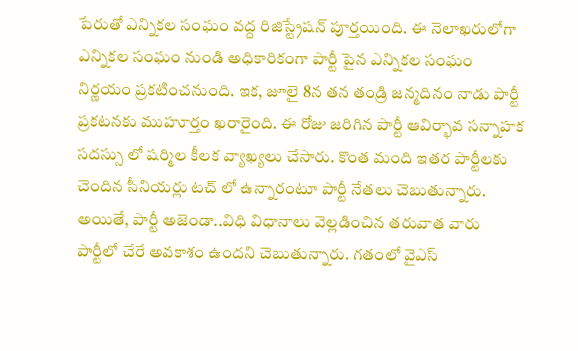పేరుతో ఎన్నికల సంఘం వద్ద రిజిస్ట్రేషన్ పూర్తయింది. ఈ నెలాఖరులోగా ఎన్నికల సంఘం నుండి అధికారికంగా పార్టీ పైన ఎన్నికల సంఘం నిర్ణయం ప్రకటించనుంది. ఇక, జూలై 8న తన తండ్రి జన్మదినం నాడు పార్టీ ప్రకటనకు ముహూర్తం ఖరారైంది. ఈ రోజు జరిగిన పార్టీ ఆవిర్భావ సన్నాహక సదస్సు లో షర్మిల కీలక వ్యాఖ్యలు చేసారు. కొంత మంది ఇతర పార్టీలకు చెందిన సీనియర్లు టచ్ లో ఉన్నారంటూ పార్టీ నేతలు చెబుతున్నారు. అయితే, పార్టీ అజెండా..విధి విధానాలు వెల్లడించిన తరువాత వారు పార్టీలో చేరే అవకాశం ఉందని చెబుతున్నారు. గతంలో వైఎస్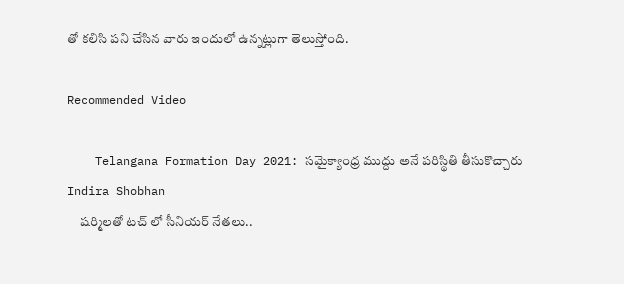తో కలిసి పని చేసిన వారు ఇందులో ఉన్నట్లుగా తెలుస్తోంది.

Recommended Video

    Telangana Formation Day 2021: సమైక్యాంధ్ర ముద్దు అనే పరిస్థితి తీసుకొచ్చారు Indira Shobhan
     షర్మిలతో టచ్ లో సీనియర్ నేతలు..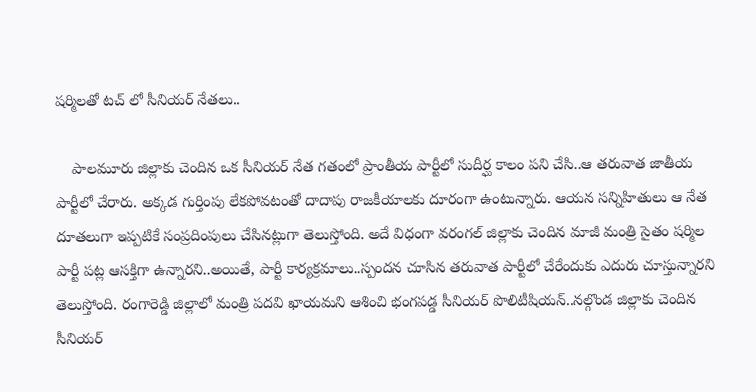షర్మిలతో టచ్ లో సీనియర్ నేతలు..

    పాలమూరు జిల్లాకు చెందిన ఒక సీనియర్ నేత గతంలో ప్రాంతీయ పార్టీలో సుదీర్ఘ కాలం పని చేసి..ఆ తరువాత జాతీయ పార్టీలో చేరారు. అక్కడ గుర్తింపు లేకపోవటంతో దాదాపు రాజకీయాలకు దూరంగా ఉంటున్నారు. ఆయన సన్నిహితులు ఆ నేత దూతలుగా ఇప్పటికే సంప్రదింపులు చేసినట్లుగా తెలుస్తోంది. అదే విధంగా వరంగల్ జిల్లాకు చెందిన మాజీ మంత్రి సైతం షర్మిల పార్టీ పట్ల ఆసక్తిగా ఉన్నారని..అయితే, పార్టీ కార్యక్రమాలు..స్పందన చూసిన తరువాత పార్టీలో చేరేందుకు ఎదురు చూస్తున్నారని తెలుస్తోంది. రంగారెడ్డి జిల్లాలో మంత్రి పదవి ఖాయమని ఆశించి భంగపడ్డ సీనియర్ పొలిటీషియన్..నల్గొండ జిల్లాకు చెందిన సీనియర్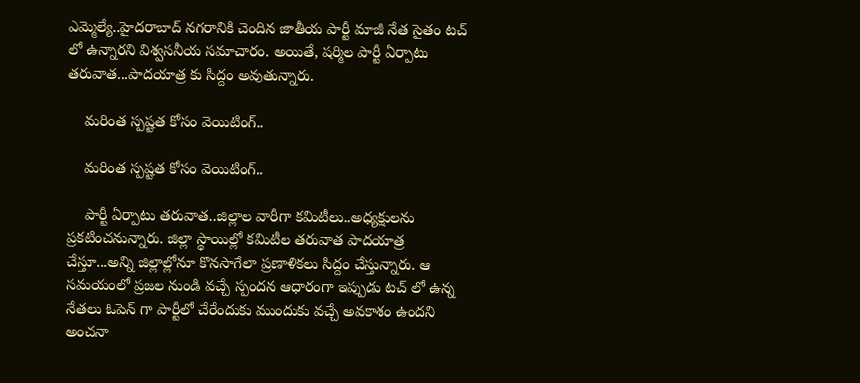ఎమ్మెల్యే..హైదరాబాద్ నగరానికి చెందిన జాతీయ పార్టీ మాజీ నేత సైతం టచ్ లో ఉన్నారని విశ్వసనీయ సమాచారం. అయితే, షర్మిల పార్టీ ఏర్పాటు తరువాత...పాదయాత్ర కు సిద్దం అవుతున్నారు.

    మరింత స్పష్టత కోసం వెయిటింగ్..

    మరింత స్పష్టత కోసం వెయిటింగ్..

    పార్టీ ఏర్పాటు తరువాత..జిల్లాల వారీగా కమిటీలు..అధ్యక్షులను ప్రకటించనున్నారు. జిల్లా స్థాయిల్లో కమిటీల తరువాత పాదయాత్ర చేస్తూ...అన్ని జిల్లాల్లోనూ కొనసాగేలా ప్రణాళికలు సిద్దం చేస్తున్నారు. ఆ సమయంలో ప్రజల నుండి వచ్చే స్పందన ఆధారంగా ఇప్పుడు టచ్ లో ఉన్న నేతలు ఓపెన్ గా పార్టీలో చేరేందుకు ముందుకు వచ్చే అవకాశం ఉందని అంచనా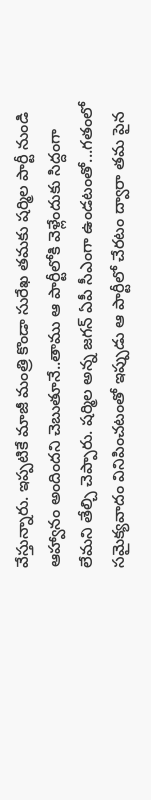వేస్తున్నారు. ఇప్పటికే మాజీ మంత్రి కొండా సురేఖ తమకు షర్మిల పార్టీ నుండి ఆహ్వానం అందిందని చెబుతూనే..తాము ఆ పార్టీలోకి వెళ్లేందుకు సిద్దంగా లేమని తేల్చి చెప్పారు. షర్మిల అన్న జగన్ ఏపీ సీఎంగా ఉండటంతో...గతంలో సమైక్యవాదం వినిపించటంతో ఇప్పుడు ఆ పార్టీలో చేరటం ద్వారా తమ పైన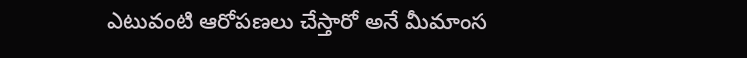ఎటువంటి ఆరోపణలు చేస్తారో అనే మీమాంస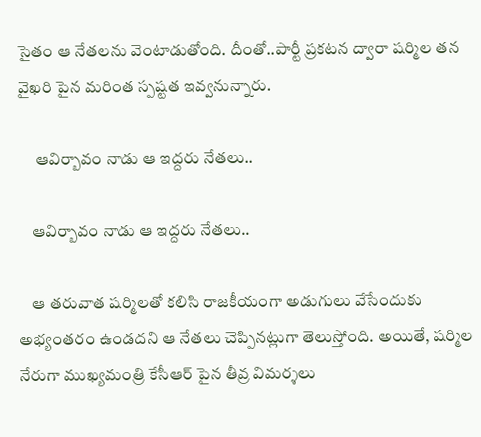సైతం ఆ నేతలను వెంటాడుతోంది. దీంతో..పార్టీ ప్రకటన ద్వారా షర్మిల తన వైఖరి పైన మరింత స్పష్టత ఇవ్వనున్నారు.

     ఆవిర్బావం నాడు ఆ ఇద్దరు నేతలు..

    ఆవిర్బావం నాడు ఆ ఇద్దరు నేతలు..

    ఆ తరువాత షర్మిలతో కలిసి రాజకీయంగా అడుగులు వేసేందుకు అభ్యంతరం ఉండదని ఆ నేతలు చెప్పినట్లుగా తెలుస్తోంది. అయితే, షర్మిల నేరుగా ముఖ్యమంత్రి కేసీఆర్ పైన తీవ్ర విమర్శలు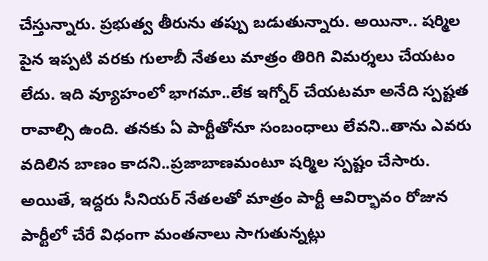చేస్తున్నారు. ప్రభుత్వ తీరును తప్పు బడుతున్నారు. అయినా.. షర్మిల పైన ఇప్పటి వరకు గులాబీ నేతలు మాత్రం తిరిగి విమర్శలు చేయటం లేదు. ఇది వ్యూహంలో భాగమా..లేక ఇగ్నోర్ చేయటమా అనేది స్పష్టత రావాల్సి ఉంది. తనకు ఏ పార్టీతోనూ సంబంధాలు లేవని..తాను ఎవరు వదిలిన బాణం కాదని..ప్రజాబాణమంటూ షర్మిల స్పష్టం చేసారు. అయితే, ఇద్దరు సీనియర్ నేతలతో మాత్రం పార్టీ ఆవిర్భావం రోజున పార్టీలో చేరే విధంగా మంతనాలు సాగుతున్నట్లు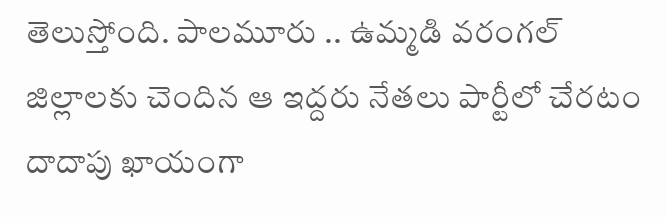తెలుస్తోంది. పాలమూరు .. ఉమ్మడి వరంగల్ జిల్లాలకు చెందిన ఆ ఇద్దరు నేతలు పార్టీలో చేరటం దాదాపు ఖాయంగా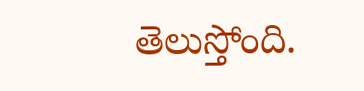తెలుస్తోంది.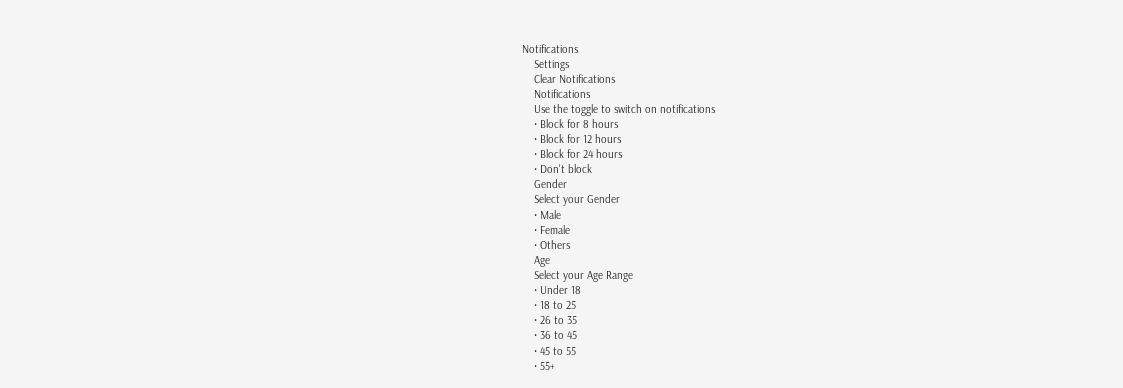Notifications
    Settings
    Clear Notifications
    Notifications
    Use the toggle to switch on notifications
    • Block for 8 hours
    • Block for 12 hours
    • Block for 24 hours
    • Don't block
    Gender
    Select your Gender
    • Male
    • Female
    • Others
    Age
    Select your Age Range
    • Under 18
    • 18 to 25
    • 26 to 35
    • 36 to 45
    • 45 to 55
    • 55+